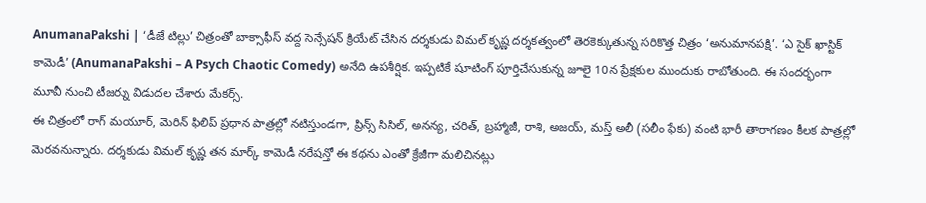AnumanaPakshi | ‘డీజే టిల్లు’ చిత్రంతో బాక్సాఫీస్ వద్ద సెన్సేషన్ క్రియేట్ చేసిన దర్శకుడు విమల్ కృష్ణ దర్శకత్వంలో తెరకెక్కుతున్న సరికొత్త చిత్రం ‘అనుమానపక్షి’. ‘ఎ సైక్ ఖాస్టిక్ కామెడీ’ (AnumanaPakshi – A Psych Chaotic Comedy) అనేది ఉపశీర్షిక. ఇప్పటికే షూటింగ్ పూర్తిచేసుకున్న జూలై 10న ప్రేక్షకుల ముందుకు రాబోతుంది. ఈ సందర్భంగా మూవీ నుంచి టీజర్ను విడుదల చేశారు మేకర్స్.
ఈ చిత్రంలో రాగ్ మయూర్, మెరిన్ ఫిలిప్ ప్రధాన పాత్రల్లో నటిస్తుండగా, ప్రిన్స్ సిసిల్, అనన్య, చరిత్, బ్రహ్మాజీ, రాశి, అజయ్, మస్త్ అలీ (సలీం ఫేకు) వంటి భారీ తారాగణం కీలక పాత్రల్లో మెరవనున్నారు. దర్శకుడు విమల్ కృష్ణ తన మార్క్ కామెడీ నరేషన్తో ఈ కథను ఎంతో క్రేజీగా మలిచినట్లు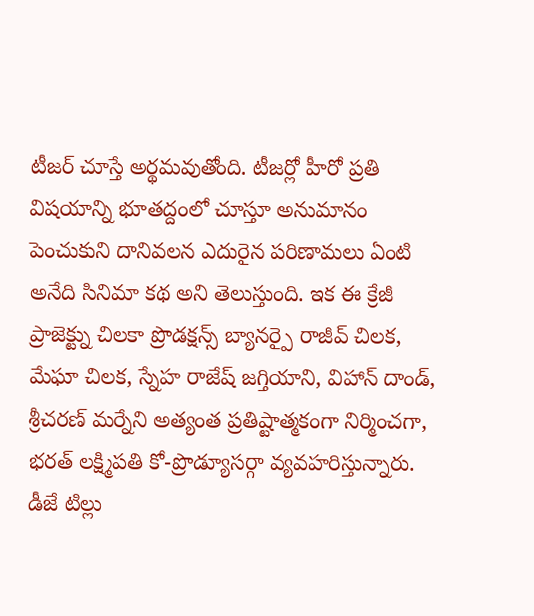టీజర్ చూస్తే అర్థమవుతోంది. టీజర్లో హీరో ప్రతి విషయాన్ని భూతద్దంలో చూస్తూ అనుమానం పెంచుకుని దానివలన ఎదురైన పరిణామలు ఏంటి అనేది సినిమా కథ అని తెలుస్తుంది. ఇక ఈ క్రేజీ ప్రాజెక్ట్ను చిలకా ప్రొడక్షన్స్ బ్యానర్పై రాజీవ్ చిలక, మేఘా చిలక, స్నేహ రాజేష్ జగ్తియాని, విహాన్ దాండ్, శ్రీచరణ్ మర్నేని అత్యంత ప్రతిష్టాత్మకంగా నిర్మించగా, భరత్ లక్ష్మిపతి కో-ప్రొడ్యూసర్గా వ్యవహరిస్తున్నారు. డీజే టిల్లు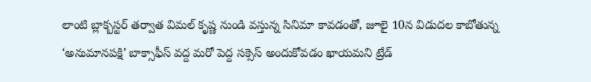లాంటి బ్లాక్బస్టర్ తర్వాత విమల్ కృష్ణ నుండి వస్తున్న సినిమా కావడంతో, జూలై 10న విడుదల కాబోతున్న ‘అనుమానపక్షి’ బాక్సాఫీస్ వద్ద మరో పెద్ద సక్సెస్ అందుకోవడం ఖాయమని ట్రేడ్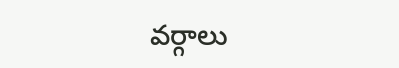వర్గాలు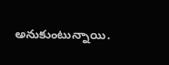అనుకుంటున్నాయి.